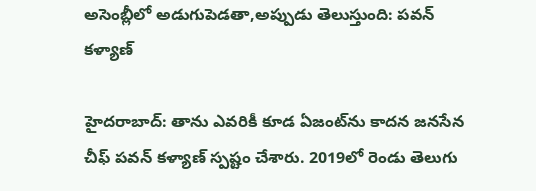అసెంబ్లీలో అడుగుపెడతా,అప్పుడు తెలుస్తుంది: పవన్ కళ్యాణ్

హైదరాబాద్: తాను ఎవరికీ కూడ ఏజంట్‌ను కాదన జనసేన చీఫ్ పవన్ కళ్యాణ్ స్పష్టం చేశారు. 2019లో రెండు తెలుగు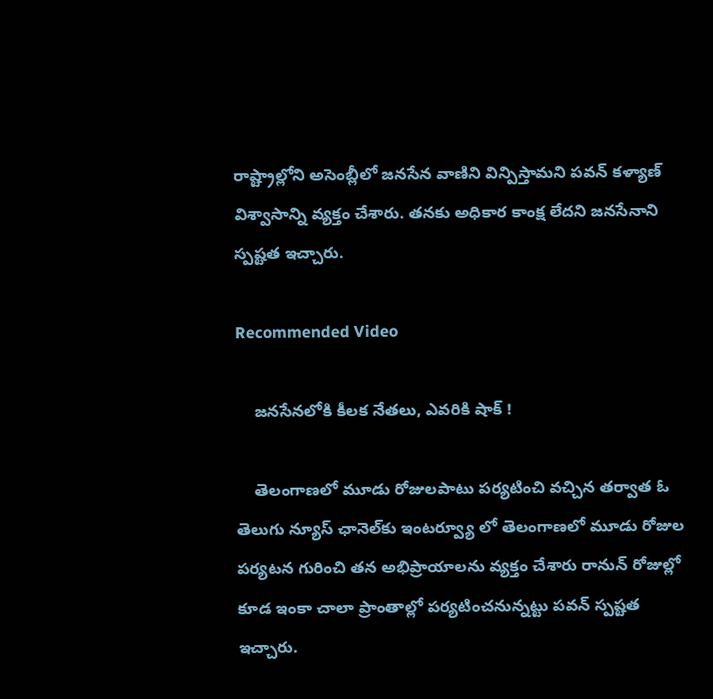రాష్ట్రాల్లోని అసెంబ్లీలో జనసేన వాణిని విన్పిస్తామని పవన్ కళ్యాణ్ విశ్వాసాన్ని వ్యక్తం చేశారు. తనకు అధికార కాంక్ష లేదని జనసేనాని స్పష్టత ఇచ్చారు.

Recommended Video

    జనసేనలోకి కీలక నేతలు, ఎవరికి షాక్ !

    తెలంగాణలో మూడు రోజులపాటు పర్యటించి వచ్చిన తర్వాత ఓ తెలుగు న్యూస్ ఛానెల్‌కు ఇంటర్వ్యూ లో తెలంగాణలో మూడు రోజుల పర్యటన గురించి తన అభిప్రాయాలను వ్యక్తం చేశారు రానున్ రోజుల్లో కూడ ఇంకా చాలా ప్రాంతాల్లో పర్యటించనున్నట్టు పవన్ స్పష్టత ఇచ్చారు.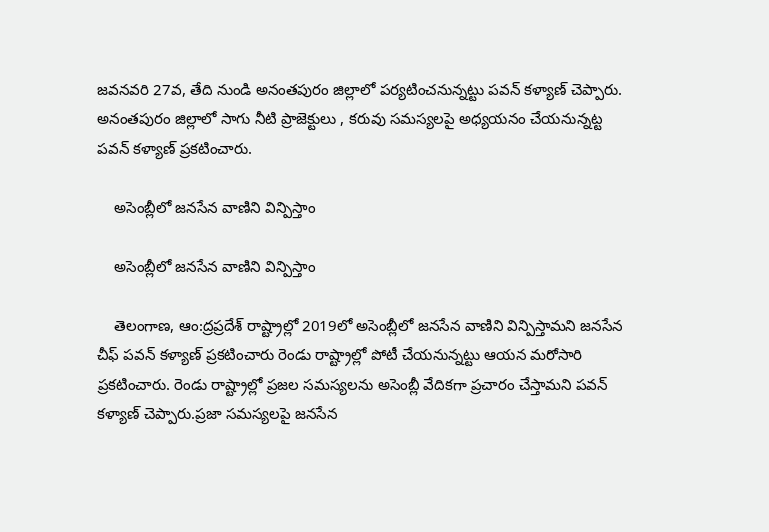జవనవరి 27వ, తేది నుండి అనంతపురం జిల్లాలో పర్యటించనున్నట్టు పవన్ కళ్యాణ్ చెప్పారు. అనంతపురం జిల్లాలో సాగు నీటి ప్రాజెక్టులు , కరువు సమస్యలపై అధ్యయనం చేయనున్నట్ట పవన్ కళ్యాణ్ ప్రకటించారు.

    అసెంబ్లీలో జనసేన వాణిని విన్పిస్తాం

    అసెంబ్లీలో జనసేన వాణిని విన్పిస్తాం

    తెలంగాణ, ఆం:ద్రప్రదేశ్ రాష్ట్రాల్లో 2019లో అసెంబ్లీలో జనసేన వాణిని విన్పిస్తామని జనసేన చీఫ్ పవన్ కళ్యాణ్ ప్రకటించారు రెండు రాష్ట్రాల్లో పోటీ చేయనున్నట్టు ఆయన మరోసారి ప్రకటించారు. రెండు రాష్ట్రాల్లో ప్రజల సమస్యలను అసెంబ్లీ వేదికగా ప్రచారం చేస్తామని పవన్ కళ్యాణ్ చెప్పారు.ప్రజా సమస్యలపై జనసేన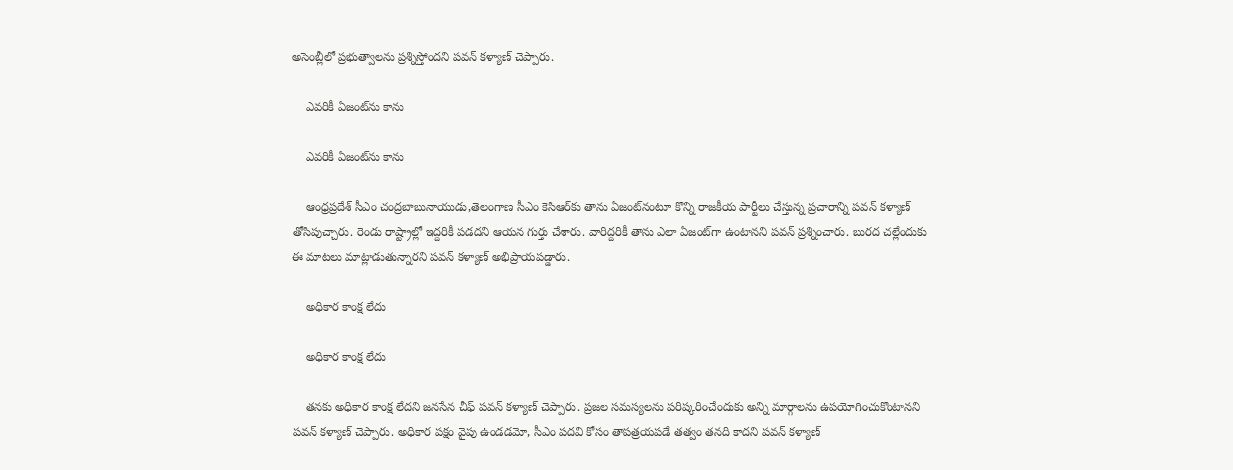అసెంబ్లీలో ప్రభుత్వాలను ప్రశ్నిస్తోందని పవన్ కళ్యాణ్ చెప్పారు.

    ఎవరికీ ఏజంట్‌ను కాను

    ఎవరికీ ఏజంట్‌ను కాను

    ఆంధ్రప్రదేశ్ సీఎం చంద్రబాబునాయుడు,తెలంగాణ సీఎం కెసిఆర్‌కు తాను ఏజంట్‌నంటూ కొన్ని రాజకీయ పార్టీలు చేస్తున్న ప్రచారాన్ని పవన్ కళ్యాణ్ తోసిపుచ్చారు. రెండు రాష్ట్రాల్లో ఇద్దరికీ పడదని ఆయన గుర్తు చేశారు. వారిద్దరికీ తాను ఎలా ఏజంట్‌గా ఉంటానని పవన్ ప్రశ్నించారు. బురద చల్లేందుకు ఈ మాటలు మాట్లాడుతున్నారని పవన్ కళ్యాణ్ అభిప్రాయపడ్డారు.

    అధికార కాంక్ష లేదు

    అధికార కాంక్ష లేదు

    తనకు అధికార కాంక్ష లేదని జనసేన చీఫ్ పవన్ కళ్యాణ్ చెప్పారు. ప్రజల సమస్యలను పరిష్కరించేందుకు అన్ని మార్గాలను ఉపయోగించుకొంటానని పవన్ కళ్యాణ్ చెప్పారు. అధికార పక్షం వైపు ఉండడమో, సీఎం పదవి కోసం తాపత్రయపడే తత్వం తనది కాదని పవన్ కళ్యాణ్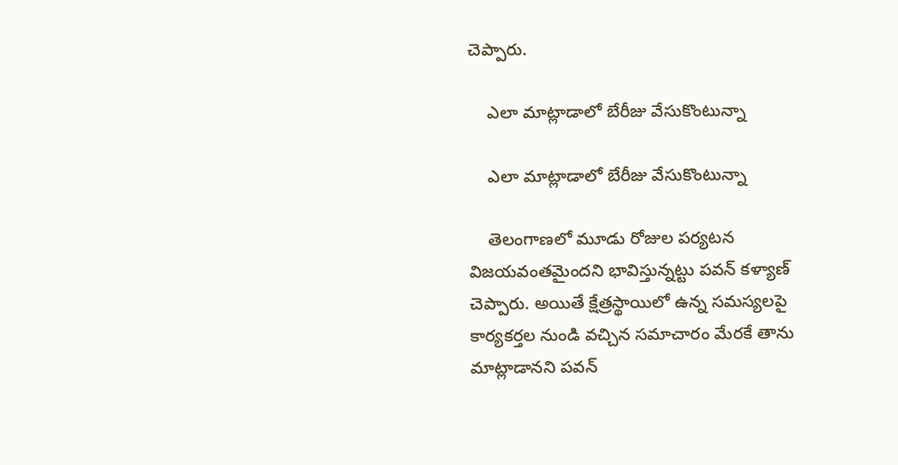చెప్పారు.

    ఎలా మాట్లాడాలో బేరీజు వేసుకొంటున్నా

    ఎలా మాట్లాడాలో బేరీజు వేసుకొంటున్నా

    తెలంగాణలో మూడు రోజుల పర్యటన విజయవంతమైందని భావిస్తున్నట్టు పవన్ కళ్యాణ్ చెప్పారు. అయితే క్షేత్రస్థాయిలో ఉన్న సమస్యలపై కార్యకర్తల నుండి వచ్చిన సమాచారం మేరకే తాను మాట్లాడానని పవన్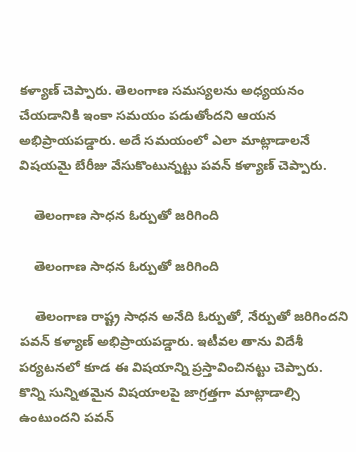కళ్యాణ్ చెప్పారు. తెలంగాణ సమస్యలను అధ్యయనం చేయడానికి ఇంకా సమయం పడుతోందని ఆయన అభిప్రాయపడ్డారు. అదే సమయంలో ఎలా మాట్లాడాలనే విషయమై బేరీజు వేసుకొంటున్నట్టు పవన్ కళ్యాణ్ చెప్పారు.

    తెలంగాణ సాధన ఓర్పుతో జరిగింది

    తెలంగాణ సాధన ఓర్పుతో జరిగింది

    తెలంగాణ రాష్ట్ర సాధన అనేది ఓర్పుతో, నేర్పుతో జరిగిందని పవన్ కళ్యాణ్ అభిప్రాయపడ్డారు. ఇటీవల తాను విదేశీ పర్యటనలో కూడ ఈ విషయాన్ని ప్రస్తావించినట్టు చెప్పారు. కొన్ని సున్నితమైన విషయాలపై జాగ్రత్తగా మాట్లాడాల్సి ఉంటుందని పవన్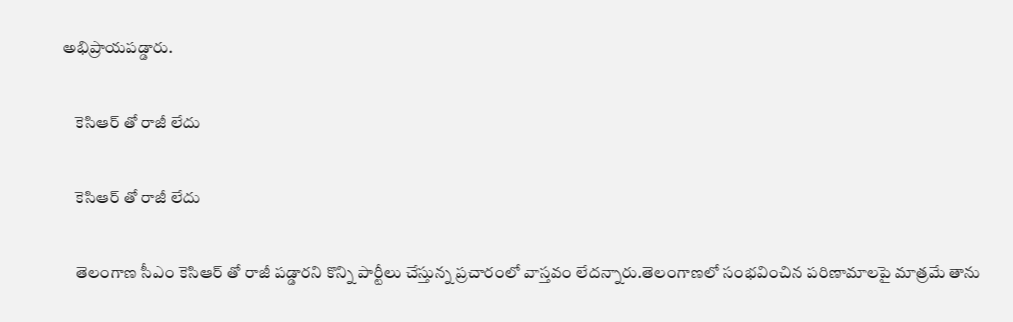అభిప్రాయపడ్డారు.

    కెసిఆర్ తో రాజీ లేదు

    కెసిఆర్ తో రాజీ లేదు

    తెలంగాణ సీఎం కెసిఆర్ తో రాజీ పడ్డారని కొన్ని పార్టీలు చేస్తున్న ప్రచారంలో వాస్తవం లేదన్నారు.తెలంగాణలో సంభవించిన పరిణామాలపై మాత్రమే తాను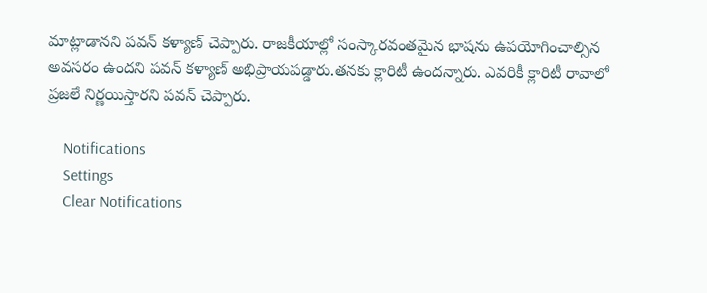మాట్లాడానని పవన్ కళ్యాణ్ చెప్పారు. రాజకీయాల్లో సంస్కారవంతమైన భాషను ఉపయోగించాల్సిన అవసరం ఉందని పవన్ కళ్యాణ్ అభిప్రాయపడ్డారు.తనకు క్లారిటీ ఉందన్నారు. ఎవరికీ క్లారిటీ రావాలో ప్రజలే నిర్ణయిస్తారని పవన్ చెప్పారు.

    Notifications
    Settings
    Clear Notifications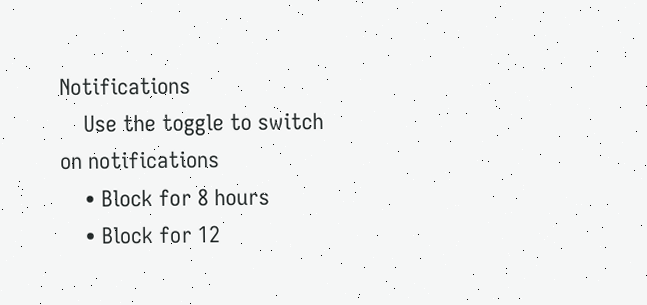Notifications
    Use the toggle to switch on notifications
    • Block for 8 hours
    • Block for 12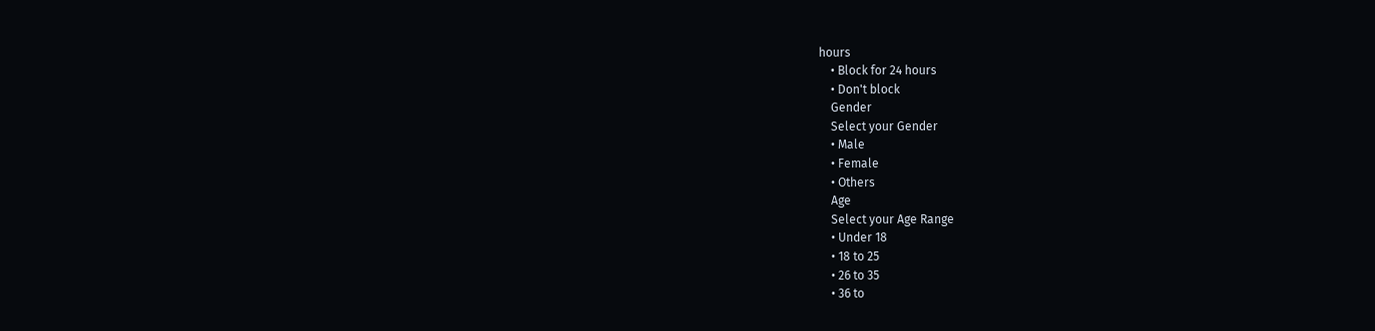hours
    • Block for 24 hours
    • Don't block
    Gender
    Select your Gender
    • Male
    • Female
    • Others
    Age
    Select your Age Range
    • Under 18
    • 18 to 25
    • 26 to 35
    • 36 to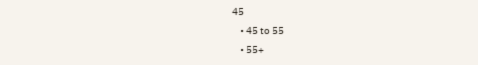45
    • 45 to 55
    • 55+